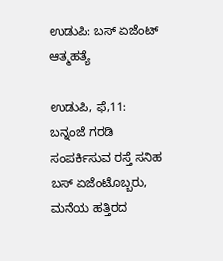ಉಡುಪಿ: ಬಸ್ ಏಜೆಂಟ್‌ ಆತ್ಮಹತ್ಯೆ

ಉಡುಪಿ, ಫೆ,11: ಬನ್ನಂಜೆ ಗರಡಿ ಸಂಪರ್ಕಿಸುವ ರಸ್ತೆ ಸನಿಹ ಬಸ್ ಏಜೆಂಟೊಬ್ಬರು‌, ಮನೆಯ‌ ಹತ್ತಿರದ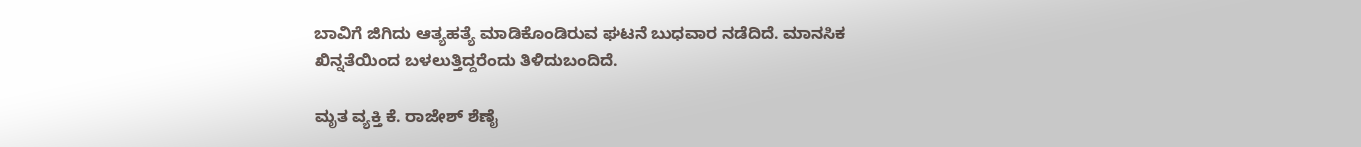ಬಾವಿಗೆ ಜಿಗಿದು ಆತ್ಯಹತ್ಯೆ ಮಾಡಿಕೊಂಡಿರುವ ಘಟನೆ ಬುಧವಾರ ನಡೆದಿದೆ. ಮಾನಸಿಕ ಖಿನ್ನತೆಯಿಂದ ಬಳಲುತ್ತಿದ್ದರೆಂದು ತಿಳಿದುಬಂದಿದೆ.

ಮೃತ ವ್ಯಕ್ತಿ ಕೆ. ರಾಜೇಶ್ ಶೆಣೈ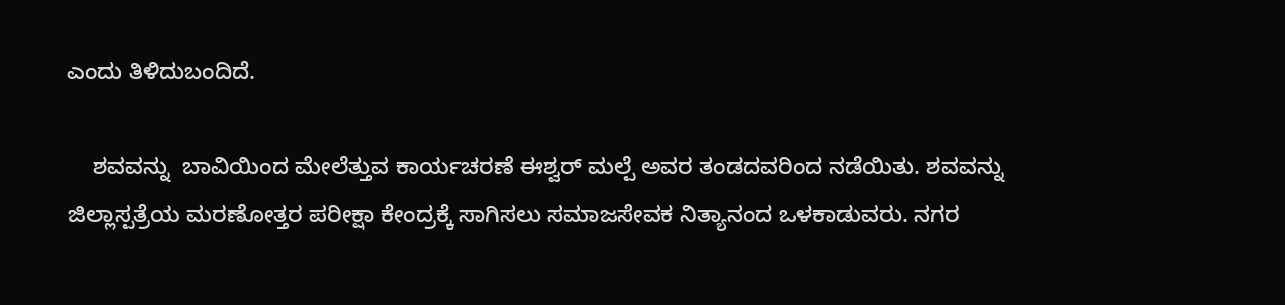ಎಂದು‌ ತಿಳಿದುಬಂದಿದೆ.

    ಶವವನ್ನು  ಬಾವಿಯಿಂದ ಮೇಲೆತ್ತುವ ಕಾರ್ಯಚರಣೆ ಈಶ್ವರ್ ಮಲ್ಪೆ ಅವರ ತಂಡದವರಿಂದ ನಡೆಯಿತು. ಶವವನ್ನು ಜಿಲ್ಲಾಸ್ಪತ್ರೆಯ ಮರಣೋತ್ತರ ಪರೀಕ್ಷಾ ಕೇಂದ್ರಕ್ಕೆ ಸಾಗಿಸಲು ಸಮಾಜಸೇವಕ ನಿತ್ಯಾನಂದ‌ ಒಳಕಾಡುವರು. ನಗರ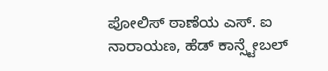ಪೋಲಿಸ್ ಠಾಣೆಯ ಎಸ್. ಐ ನಾರಾಯಣ, ಹೆಡ್ ಕಾನ್ಸ್ಟೇಬಲ್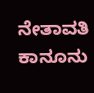ನೇತಾವತಿ ಕಾನೂನು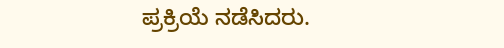ಪ್ರಕ್ರಿಯೆ ನಡೆಸಿದರು.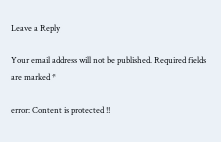Leave a Reply

Your email address will not be published. Required fields are marked *

error: Content is protected !!